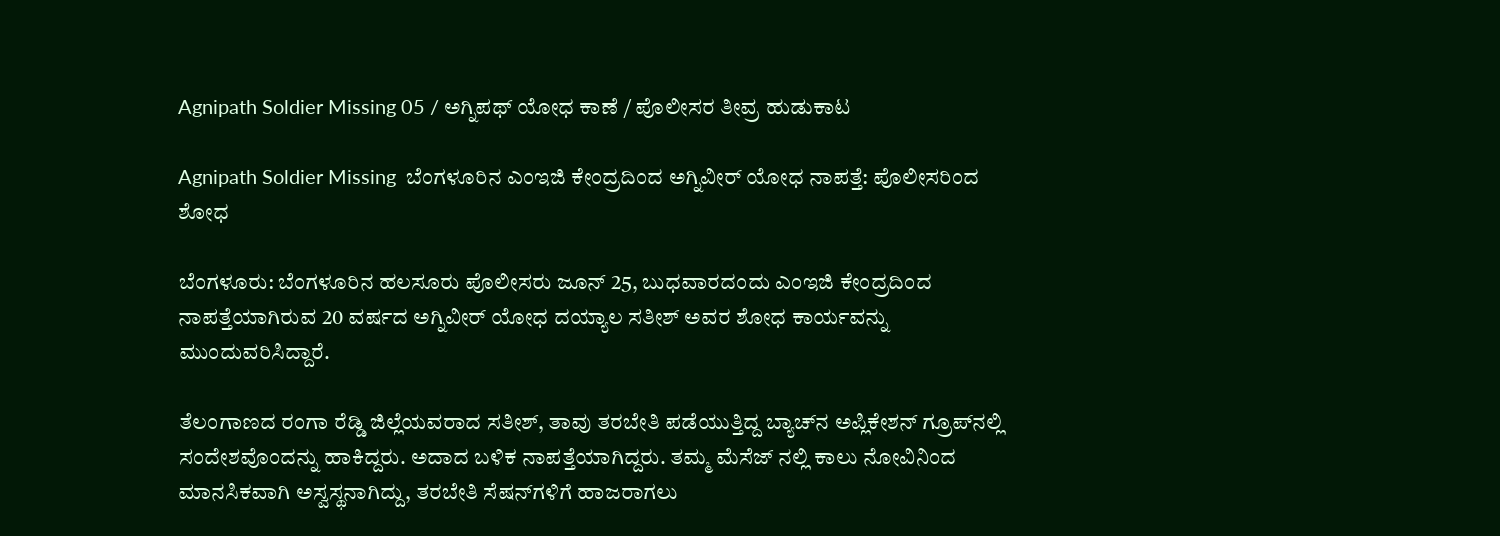Agnipath Soldier Missing 05 / ಅಗ್ನಿಪಥ್ ಯೋಧ ಕಾಣೆ / ಪೊಲೀಸರ ತೀವ್ರ ಹುಡುಕಾಟ

Agnipath Soldier Missing  ಬೆಂಗಳೂರಿನ ಎಂಇಜಿ ಕೇಂದ್ರದಿಂದ ಅಗ್ನಿವೀರ್ ಯೋಧ ನಾಪತ್ತೆ: ಪೊಲೀಸರಿಂದ ಶೋಧ

ಬೆಂಗಳೂರು: ಬೆಂಗಳೂರಿನ ಹಲಸೂರು ಪೊಲೀಸರು ಜೂನ್ 25, ಬುಧವಾರದಂದು ಎಂಇಜಿ ಕೇಂದ್ರದಿಂದ ನಾಪತ್ತೆಯಾಗಿರುವ 20 ವರ್ಷದ ಅಗ್ನಿವೀರ್ ಯೋಧ ದಯ್ಯಾಲ ಸತೀಶ್ ಅವರ ಶೋಧ ಕಾರ್ಯವನ್ನು ಮುಂದುವರಿಸಿದ್ದಾರೆ.

ತೆಲಂಗಾಣದ ರಂಗಾ ರೆಡ್ಡಿ ಜಿಲ್ಲೆಯವರಾದ ಸತೀಶ್, ತಾವು ತರಬೇತಿ ಪಡೆಯುತ್ತಿದ್ದ ಬ್ಯಾಚ್‌ನ ಅಪ್ಲಿಕೇಶನ್ ಗ್ರೂಪ್‌ನಲ್ಲಿ ಸಂದೇಶವೊಂದನ್ನು ಹಾಕಿದ್ದರು. ಅದಾದ ಬಳಿಕ ನಾಪತ್ತೆಯಾಗಿದ್ದರು. ತಮ್ಮ ಮೆಸೆಜ್ ನಲ್ಲಿ ಕಾಲು ನೋವಿನಿಂದ ಮಾನಸಿಕವಾಗಿ ಅಸ್ವಸ್ಥನಾಗಿದ್ದು, ತರಬೇತಿ ಸೆಷನ್‌ಗಳಿಗೆ ಹಾಜರಾಗಲು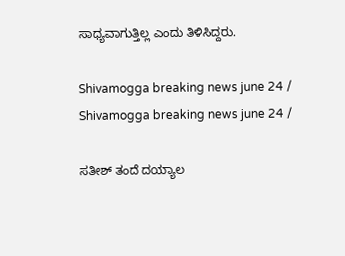ಸಾಧ್ಯವಾಗುತ್ತಿಲ್ಲ ಎಂದು ತಿಳಿಸಿದ್ದರು.

Shivamogga breaking news june 24 /
Shivamogga breaking news june 24 /

ಸತೀಶ್ ತಂದೆ ದಯ್ಯಾಲ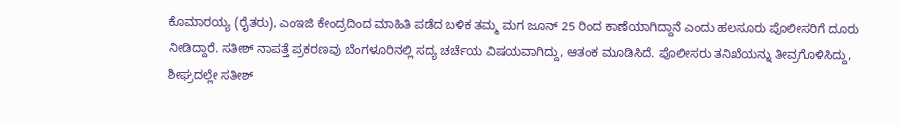ಕೊಮಾರಯ್ಯ (ರೈತರು), ಎಂಇಜಿ ಕೇಂದ್ರದಿಂದ ಮಾಹಿತಿ ಪಡೆದ ಬಳಿಕ ತಮ್ಮ ಮಗ ಜೂನ್ 25 ರಿಂದ ಕಾಣೆಯಾಗಿದ್ದಾನೆ ಎಂದು ಹಲಸೂರು ಪೊಲೀಸರಿಗೆ ದೂರು ನೀಡಿದ್ದಾರೆ. ಸತೀಶ್ ನಾಪತ್ತೆ ಪ್ರಕರಣವು ಬೆಂಗಳೂರಿನಲ್ಲಿ ಸದ್ಯ ಚರ್ಚೆಯ ವಿಷಯವಾಗಿದ್ದು, ಆತಂಕ ಮೂಡಿಸಿದೆ. ಪೊಲೀಸರು ತನಿಖೆಯನ್ನು ತೀವ್ರಗೊಳಿಸಿದ್ದು, ಶೀಘ್ರದಲ್ಲೇ ಸತೀಶ್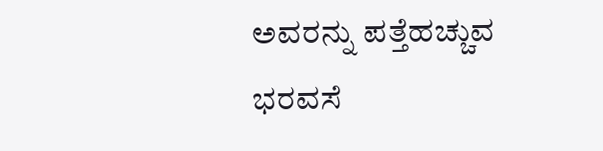ಅವರನ್ನು ಪತ್ತೆಹಚ್ಚುವ ಭರವಸೆ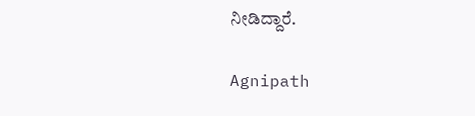ನೀಡಿದ್ದಾರೆ.

Agnipath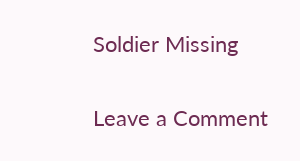Soldier Missing

Leave a Comment